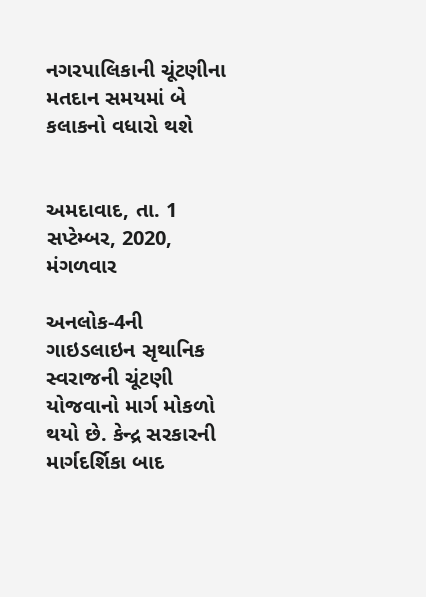નગરપાલિકાની ચૂંટણીના મતદાન સમયમાં બે કલાકનો વધારો થશે


અમદાવાદ, તા. 1 સપ્ટેમ્બર, 2020, મંગળવાર

અનલોક-4ની ગાઇડલાઇન સૃથાનિક સ્વરાજની ચૂંટણી યોજવાનો માર્ગ મોકળો થયો છે. કેન્દ્ર સરકારની માર્ગદર્શિકા બાદ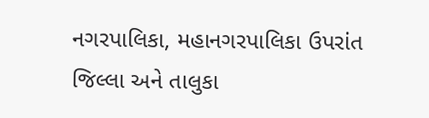નગરપાલિકા, મહાનગરપાલિકા ઉપરાંત   જિલ્લા અને તાલુકા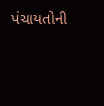પંચાયતોની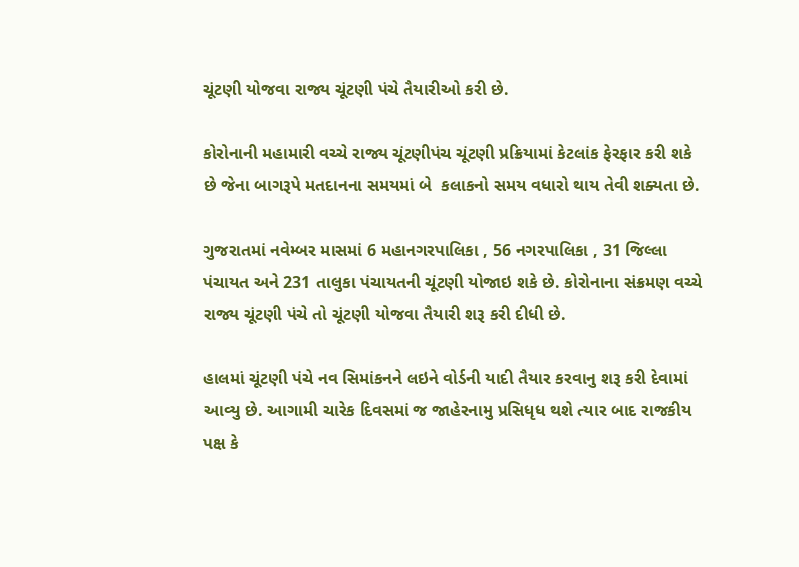ચૂંટણી યોજવા રાજ્ય ચૂંટણી પંચે તૈયારીઓ કરી છે.

કોરોનાની મહામારી વચ્ચે રાજ્ય ચૂંટણીપંચ ચૂંટણી પ્રક્રિયામાં કેટલાંક ફેરફાર કરી શકે છે જેના બાગરૂપે મતદાનના સમયમાં બે  કલાકનો સમય વધારો થાય તેવી શક્યતા છે.

ગુજરાતમાં નવેમ્બર માસમાં 6 મહાનગરપાલિકા , 56 નગરપાલિકા , 31 જિલ્લા પંચાયત અને 231 તાલુકા પંચાયતની ચૂંટણી યોજાઇ શકે છે. કોરોનાના સંક્રમણ વચ્ચે રાજ્ય ચૂંટણી પંચે તો ચૂંટણી યોજવા તૈયારી શરૂ કરી દીધી છે.

હાલમાં ચૂંટણી પંચે નવ સિમાંકનને લઇને વોર્ડની યાદી તૈયાર કરવાનુ શરૂ કરી દેવામાં આવ્યુ છે. આગામી ચારેક દિવસમાં જ જાહેરનામુ પ્રસિધૃધ થશે ત્યાર બાદ રાજકીય પક્ષ કે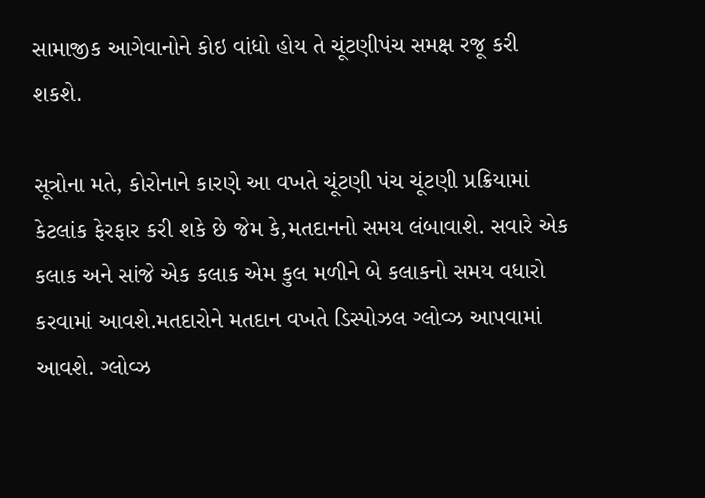સામાજીક આગેવાનોને કોઇ વાંધો હોય તે ચૂંટણીપંચ સમક્ષ રજૂ કરી શકશે.

સૂત્રોના મતે, કોરોનાને કારણે આ વખતે ચૂંટણી પંચ ચૂંટણી પ્રક્રિયામાં કેટલાંક ફેરફાર કરી શકે છે જેમ કે,મતદાનનો સમય લંબાવાશે. સવારે એક કલાક અને સાંજે એક કલાક એમ કુલ મળીને બે કલાકનો સમય વધારો કરવામાં આવશે.મતદારોને મતદાન વખતે ડિસ્પોઝલ ગ્લોવ્ઝ આપવામાં આવશે. ગ્લોવ્ઝ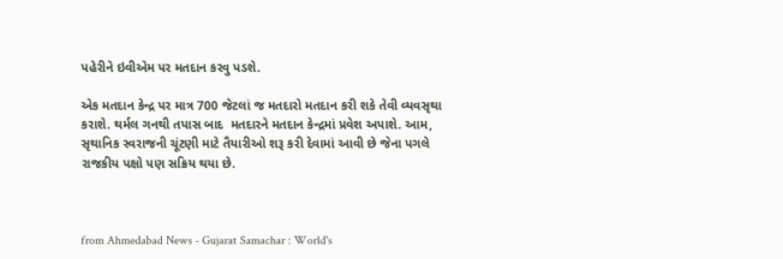પહેરીને ઇવીએમ પર મતદાન કરવુ પડશે.

એક મતદાન કેન્દ્ર પર માત્ર 700 જેટલાં જ મતદારો મતદાન કરી શકે તેવી વ્યવસૃથા કરાશે. થર્મલ ગનથી તપાસ બાદ  મતદારને મતદાન કેન્દ્રમાં પ્રવેશ અપાશે. આમ, સૃથાનિક સ્વરાજની ચૂંટણી માટે તૈયારીઓ શરૂ કરી દેવામાં આવી છે જેના પગલે રાજકીય પક્ષો પણ સક્રિય થયા છે.



from Ahmedabad News - Gujarat Samachar : World's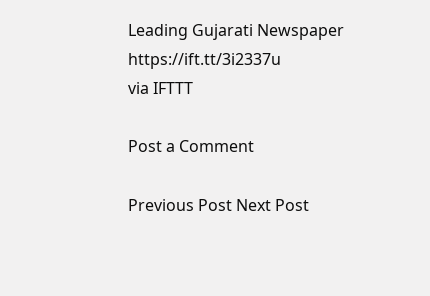Leading Gujarati Newspaper https://ift.tt/3i2337u
via IFTTT

Post a Comment

Previous Post Next Post